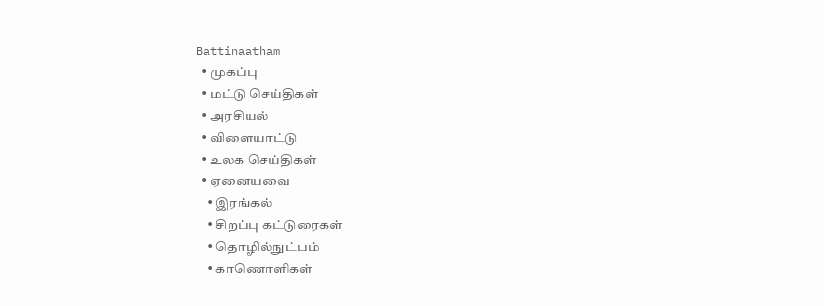Battinaatham
  • முகப்பு
  • மட்டு செய்திகள்
  • அரசியல்
  • விளையாட்டு
  • உலக செய்திகள்
  • ஏனையவை
    • இரங்கல்
    • சிறப்பு கட்டுரைகள்
    • தொழில்நுட்பம்
    • காணொளிகள்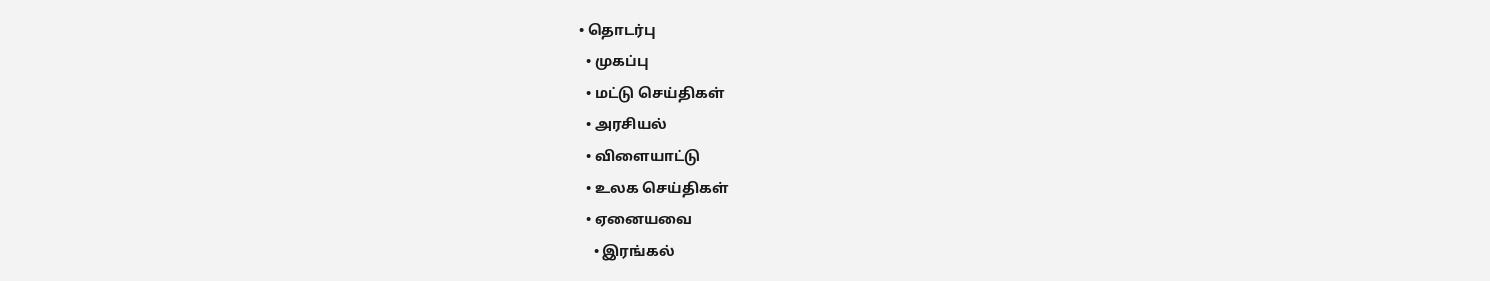• தொடர்பு
  • முகப்பு
  • மட்டு செய்திகள்
  • அரசியல்
  • விளையாட்டு
  • உலக செய்திகள்
  • ஏனையவை
    • இரங்கல்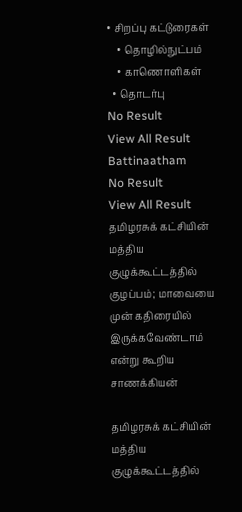• சிறப்பு கட்டுரைகள்
    • தொழில்நுட்பம்
    • காணொளிகள்
  • தொடர்பு
No Result
View All Result
Battinaatham
No Result
View All Result
தமிழரசுக் கட்சியின் மத்திய குழுக்கூட்டத்தில் குழப்பம்; மாவையை முன் கதிரையில் இருக்கவேண்டாம் என்று கூறிய சாணக்கியன்

தமிழரசுக் கட்சியின் மத்திய குழுக்கூட்டத்தில்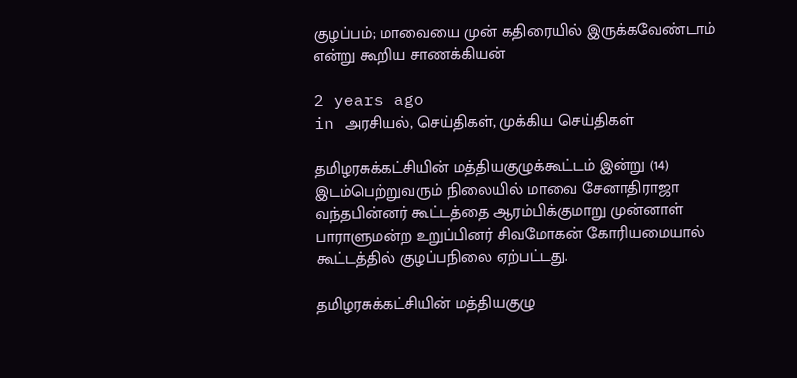குழப்பம்; மாவையை முன் கதிரையில் இருக்கவேண்டாம் என்று கூறிய சாணக்கியன்

2 years ago
in அரசியல், செய்திகள், முக்கிய செய்திகள்

தமிழரசுக்கட்சியின் மத்தியகுழுக்கூட்டம் இன்று (14) இடம்பெற்றுவரும் நிலையில் மாவை சேனாதிராஜா வந்தபின்னர் கூட்டத்தை ஆரம்பிக்குமாறு முன்னாள் பாராளுமன்ற உறுப்பினர் சிவமோகன் கோரியமையால் கூட்டத்தில் குழப்பநிலை ஏற்பட்டது.

தமிழரசுக்கட்சியின் மத்தியகுழு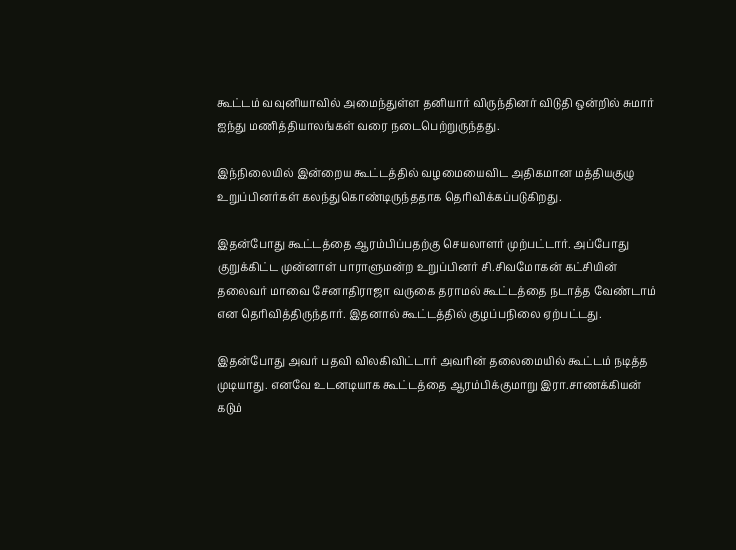கூட்டம் வவுனியாவில் அமைந்துள்ள தனியார் விருந்தினர் விடுதி ஒன்றில் சுமார் ஐந்து மணித்தியாலங்கள் வரை நடைபெற்றுருந்தது.

இந்நிலையில் இன்றைய கூட்டத்தில் வழமையைவிட அதிகமான மத்தியகுழு உறுப்பினர்கள் கலந்துகொண்டிருந்ததாக தெரிவிக்கப்படுகிறது.

இதன்போது கூட்டத்தை ஆரம்பிப்பதற்கு செயலாளர் முற்பட்டார். அப்போது குறுக்கிட்ட முன்னாள் பாராளுமன்ற உறுப்பினர் சி.சிவமோகன் கட்சியின் தலைவர் மாவை சேனாதிராஜா வருகை தராமல் கூட்டத்தை நடாத்த வேண்டாம் என தெரிவித்திருந்தார். இதனால் கூட்டத்தில் குழப்பநிலை ஏற்பட்டது.

இதன்போது அவர் பதவி விலகிவிட்டார் அவரின் தலைமையில் கூட்டம் நடித்த முடியாது. எனவே உடனடியாக கூட்டத்தை ஆரம்பிக்குமாறு இரா.சாணக்கியன் கடும்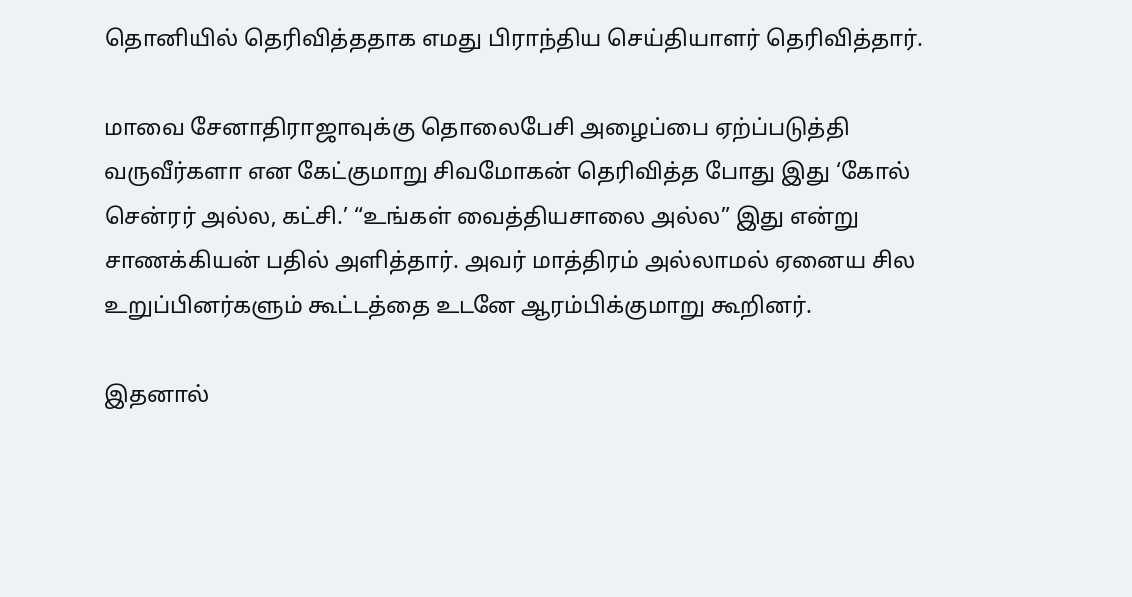தொனியில் தெரிவித்ததாக எமது பிராந்திய செய்தியாளர் தெரிவித்தார்.

மாவை சேனாதிராஜாவுக்கு தொலைபேசி அழைப்பை ஏற்ப்படுத்தி வருவீர்களா என கேட்குமாறு சிவமோகன் தெரிவித்த போது இது ‘கோல் சென்ரர் அல்ல, கட்சி.’ “உங்கள் வைத்தியசாலை அல்ல” இது என்று சாணக்கியன் பதில் அளித்தார். அவர் மாத்திரம் அல்லாமல் ஏனைய சில உறுப்பினர்களும் கூட்டத்தை உடனே ஆரம்பிக்குமாறு கூறினர்.

இதனால்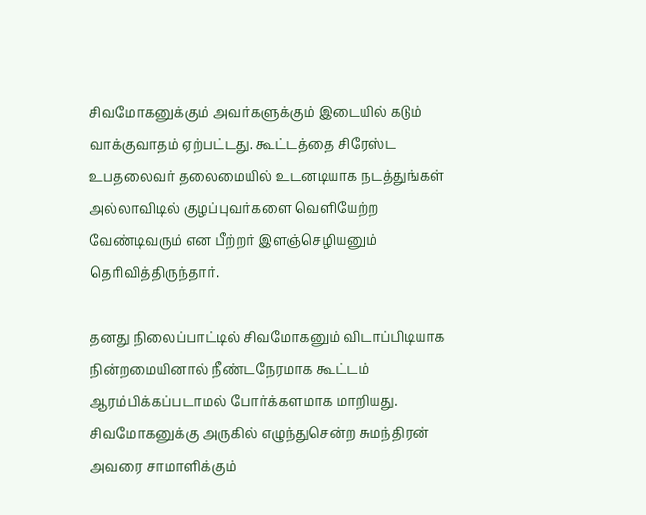சிவமோகனுக்கும் அவர்களுக்கும் இடையில் கடும் வாக்குவாதம் ஏற்பட்டது. கூட்டத்தை சிரேஸ்ட உபதலைவர் தலைமையில் உடனடியாக நடத்துங்கள் அல்லாவிடில் குழப்புவர்களை வெளியேற்ற வேண்டிவரும் என பீற்றர் இளஞ்செழியனும் தெரிவித்திருந்தார்.

தனது நிலைப்பாட்டில் சிவமோகனும் விடாப்பிடியாக நின்றமையினால் நீண்டநேரமாக கூட்டம் ஆரம்பிக்கப்படாமல் போர்க்களமாக மாறியது. சிவமோகனுக்கு அருகில் எழுந்துசென்ற சுமந்திரன் அவரை சாமாளிக்கும்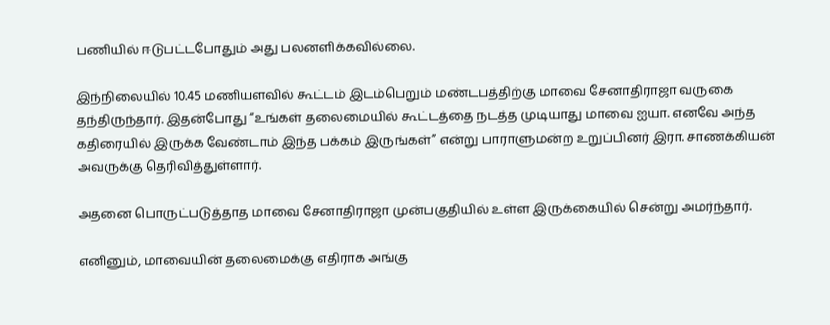பணியில் ஈடுபட்டபோதும் அது பலனளிக்கவில்லை.

இந்நிலையில் 10.45 மணியளவில் கூட்டம் இடம்பெறும் மண்டபத்திற்கு மாவை சேனாதிராஜா வருகை தந்திருந்தார். இதன்போது “உங்கள் தலைமையில் கூட்டத்தை நடத்த முடியாது மாவை ஐயா. எனவே அந்த கதிரையில் இருக்க வேண்டாம் இந்த பக்கம் இருங்கள்” என்று பாராளுமன்ற உறுப்பினர் இரா. சாணக்கியன் அவருக்கு தெரிவித்துள்ளார்.

அதனை பொருட்படுத்தாத மாவை சேனாதிராஜா முன்பகுதியில் உள்ள இருக்கையில் சென்று அமர்ந்தார்.

எனினும், மாவையின் தலைமைக்கு எதிராக அங்கு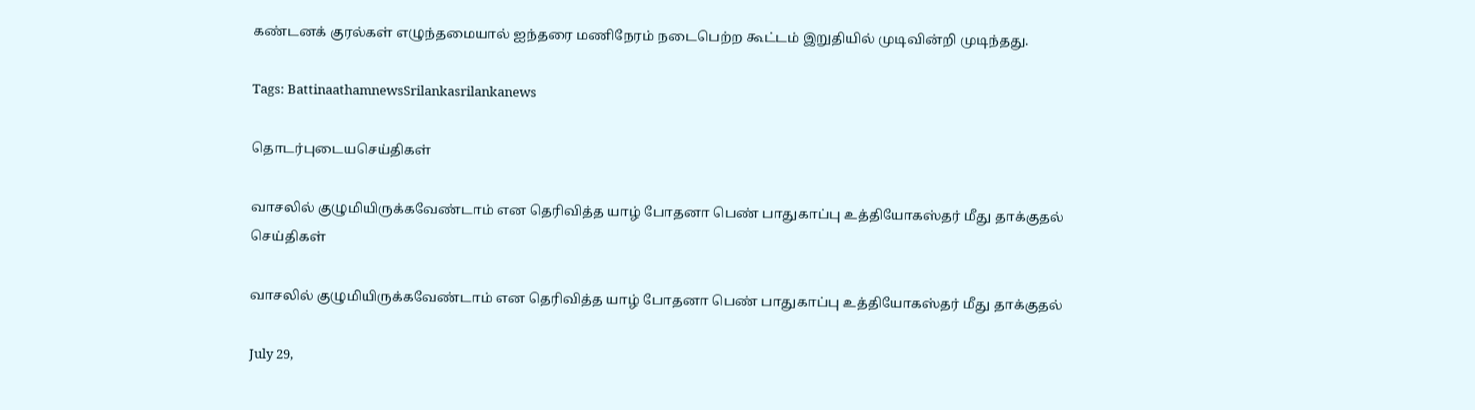கண்டனக் குரல்கள் எழுந்தமையால் ஐந்தரை மணிநேரம் நடைபெற்ற கூட்டம் இறுதியில் முடிவின்றி முடிந்தது.

Tags: BattinaathamnewsSrilankasrilankanews

தொடர்புடையசெய்திகள்

வாசலில் குழுமியிருக்கவேண்டாம் என தெரிவித்த யாழ் போதனா பெண் பாதுகாப்பு உத்தியோகஸ்தர் மீது தாக்குதல்
செய்திகள்

வாசலில் குழுமியிருக்கவேண்டாம் என தெரிவித்த யாழ் போதனா பெண் பாதுகாப்பு உத்தியோகஸ்தர் மீது தாக்குதல்

July 29,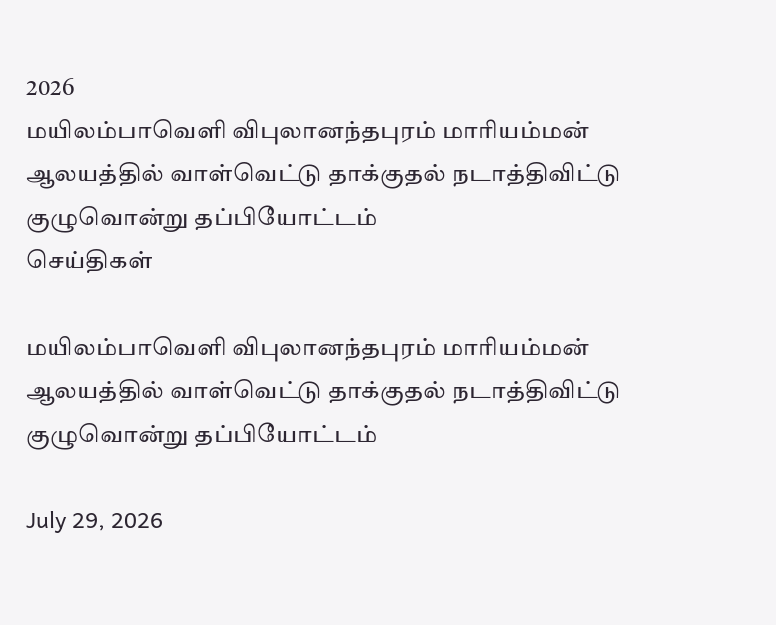2026
மயிலம்பாவெளி விபுலானந்தபுரம் மாரியம்மன் ஆலயத்தில் வாள்வெட்டு தாக்குதல் நடாத்திவிட்டு குழுவொன்று தப்பியோட்டம்
செய்திகள்

மயிலம்பாவெளி விபுலானந்தபுரம் மாரியம்மன் ஆலயத்தில் வாள்வெட்டு தாக்குதல் நடாத்திவிட்டு குழுவொன்று தப்பியோட்டம்

July 29, 2026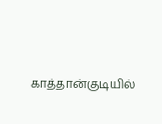காத்தான்குடியில்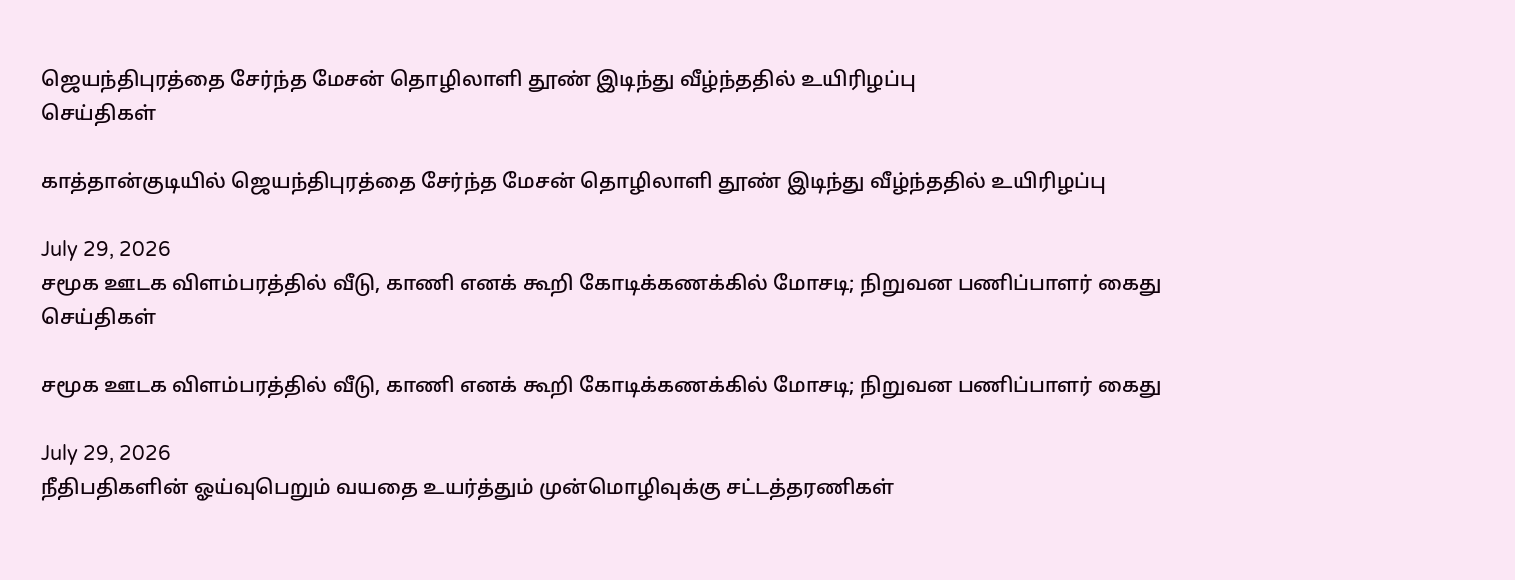ஜெயந்திபுரத்தை சேர்ந்த மேசன் தொழிலாளி தூண் இடிந்து வீழ்ந்ததில் உயிரிழப்பு
செய்திகள்

காத்தான்குடியில் ஜெயந்திபுரத்தை சேர்ந்த மேசன் தொழிலாளி தூண் இடிந்து வீழ்ந்ததில் உயிரிழப்பு

July 29, 2026
சமூக ஊடக விளம்பரத்தில் வீடு, காணி எனக் கூறி கோடிக்கணக்கில் மோசடி; நிறுவன பணிப்பாளர் கைது
செய்திகள்

சமூக ஊடக விளம்பரத்தில் வீடு, காணி எனக் கூறி கோடிக்கணக்கில் மோசடி; நிறுவன பணிப்பாளர் கைது

July 29, 2026
நீதிபதிகளின் ஓய்வுபெறும் வயதை உயர்த்தும் முன்மொழிவுக்கு சட்டத்தரணிகள்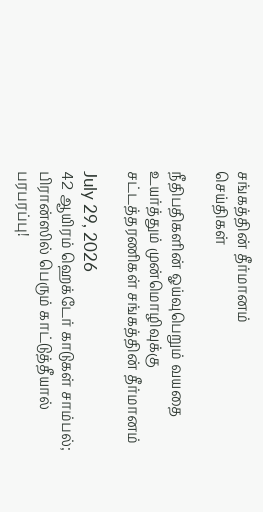சங்கத்தின் தீர்மானம்
செய்திகள்

நீதிபதிகளின் ஓய்வுபெறும் வயதை உயர்த்தும் முன்மொழிவுக்கு சட்டத்தரணிகள் சங்கத்தின் தீர்மானம்

July 29, 2026
42 ஆயிரம் ஹெக்டேர் காடுகள் சாம்பல்; பிரான்ஸில் பெரும் காட்டுத்தீயால் பரபரப்பு!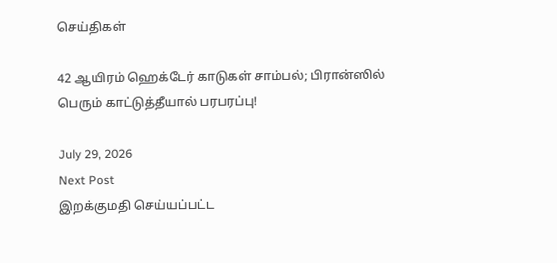செய்திகள்

42 ஆயிரம் ஹெக்டேர் காடுகள் சாம்பல்; பிரான்ஸில் பெரும் காட்டுத்தீயால் பரபரப்பு!

July 29, 2026
Next Post
இறக்குமதி செய்யப்பட்ட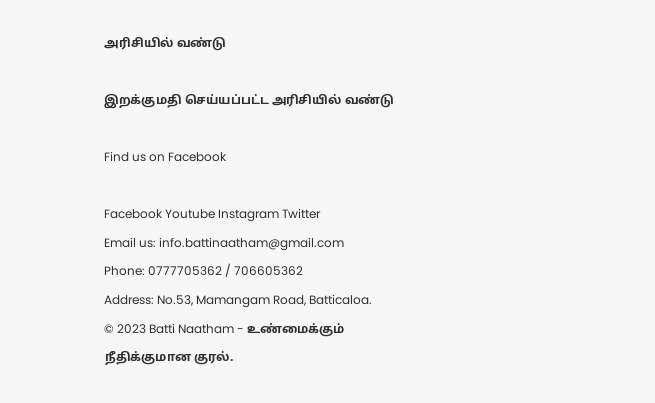அரிசியில் வண்டு

இறக்குமதி செய்யப்பட்ட அரிசியில் வண்டு

Find us on Facebook

Facebook Youtube Instagram Twitter
Email us: info.battinaatham@gmail.com
Phone: 0777705362 / 706605362
Address: No.53, Mamangam Road, Batticaloa.
© 2023 Batti Naatham - உண்மைக்கும் நீதிக்குமான குரல்.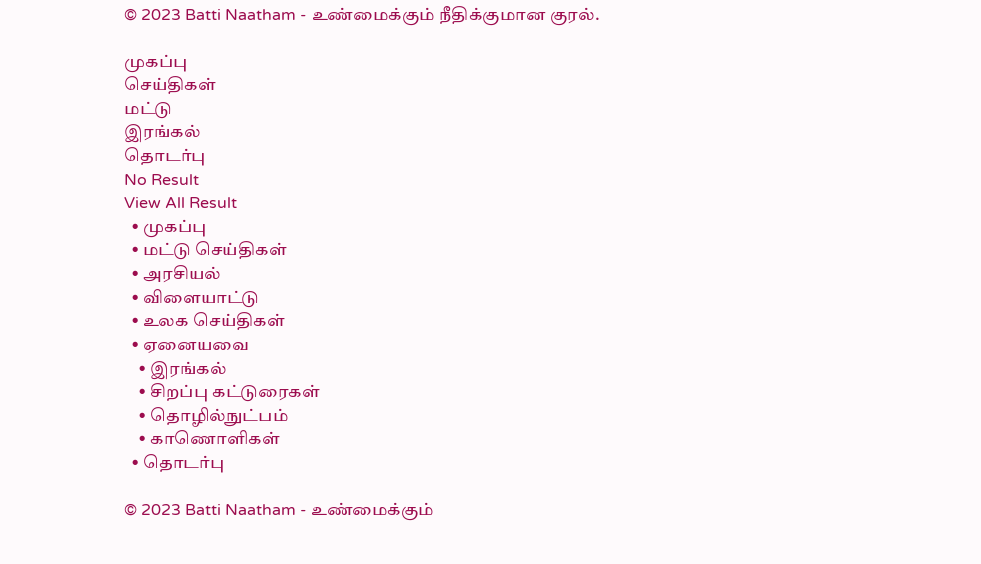© 2023 Batti Naatham - உண்மைக்கும் நீதிக்குமான குரல்.

முகப்பு
செய்திகள்
மட்டு
இரங்கல்
தொடர்பு
No Result
View All Result
  • முகப்பு
  • மட்டு செய்திகள்
  • அரசியல்
  • விளையாட்டு
  • உலக செய்திகள்
  • ஏனையவை
    • இரங்கல்
    • சிறப்பு கட்டுரைகள்
    • தொழில்நுட்பம்
    • காணொளிகள்
  • தொடர்பு

© 2023 Batti Naatham - உண்மைக்கும்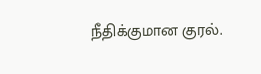நீதிக்குமான குரல்.